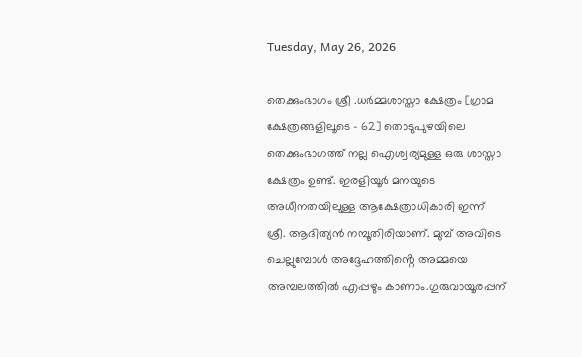Tuesday, May 26, 2026

തെക്കുംഭാഗം ശ്രീ .ധർമ്മശാസ്താ ക്ഷേത്രം [ഗ്രാമ ക്ഷേത്രങ്ങളിലൂടെ - 62] തൊടുപുഴയിലെ തെക്കുംഭാഗത്ത് നല്ല ഐശ്വര്യമുള്ള ഒരു ശാസ്താ ക്ഷേത്രം ഉണ്ട്. ഇരളിയൂർ മനയുടെ അധീനതയിലുള്ള ആക്ഷേത്രാധികാരി ഇന്ന് ശ്രീ. ആദിത്യൻ നമ്പൂതിരിയാണ്. മുമ്പ് അവിടെ ചെല്ലുമ്പോൾ അദ്ദേഹത്തിൻ്റെ അമ്മയെ അമ്പലത്തിൽ എപ്പഴും കാണാം.ഗുരുവായൂരപ്പന്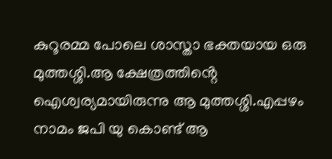കുറൂരമ്മ പോലെ ശാസ്താ ഭക്തയായ ഒരു മുത്തശ്ശി.ആ ക്ഷേത്രത്തിൻ്റെ ഐശ്വര്യമായിരുന്നു ആ മുത്തശ്ശി.എപ്പഴം നാമം ജപി യു കൊണ്ട് ആ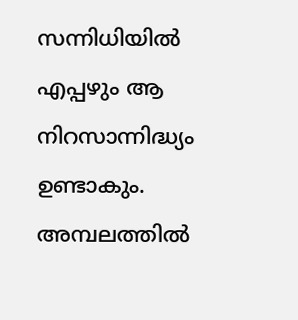സന്നിധിയിൽ എപ്പഴും ആ നിറസാന്നിദ്ധ്യം ഉണ്ടാകും. അമ്പലത്തിൽ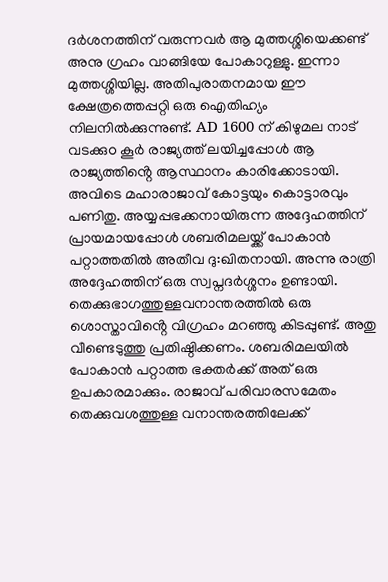ദർശനത്തിന് വരുന്നവർ ആ മുത്തശ്ശിയെക്കണ്ട് അനു ഗ്രഹം വാങ്ങിയേ പോകാറുള്ളു. ഇന്നാ മുത്തശ്ശിയില്ല. അതിപുരാതനമായ ഈ ക്ഷേത്രത്തെപ്പറ്റി ഒരു ഐതിഹ്യം നിലനിൽക്കുന്നുണ്ട്. AD 1600 ന് കിഴുമല നാട് വടക്കുo കൂർ രാജ്യത്ത് ലയിച്ചപ്പോൾ ആ രാജ്യത്തിൻ്റെ ആസ്ഥാനം കാരിക്കോടായി. അവിടെ മഹാരാജാവ് കോട്ടയും കൊട്ടാരവും പണിതു. അയ്യപ്പഭക്കനായിരുന്ന അദ്ദേഹത്തിന് പ്രായമായപ്പോൾ ശബരിമലയ്ക്ക് പോകാൻ പറ്റാത്തതിൽ അതീവ ദു:ഖിതനായി. അന്നു രാത്രി അദ്ദേഹത്തിന് ഒരു സ്വപ്നദർശ്ശനം ഉണ്ടായി. തെക്കുഭാഗത്തുള്ളവനാന്തരത്തിൽ ഒരു ശൊസ്താവിൻ്റെ വിഗ്രഹം മറഞ്ഞു കിടപ്പുണ്ട്. അതു വീണ്ടെടുത്തു പ്രതിഷ്ഠിക്കണം. ശബരിമലയിൽ പോകാൻ പറ്റാത്ത ഭക്തർക്ക് അത് ഒരു ഉപകാരമാക്കും. രാജാവ് പരിവാരസമേതം തെക്കുവശത്തുള്ള വനാന്തരത്തിലേക്ക്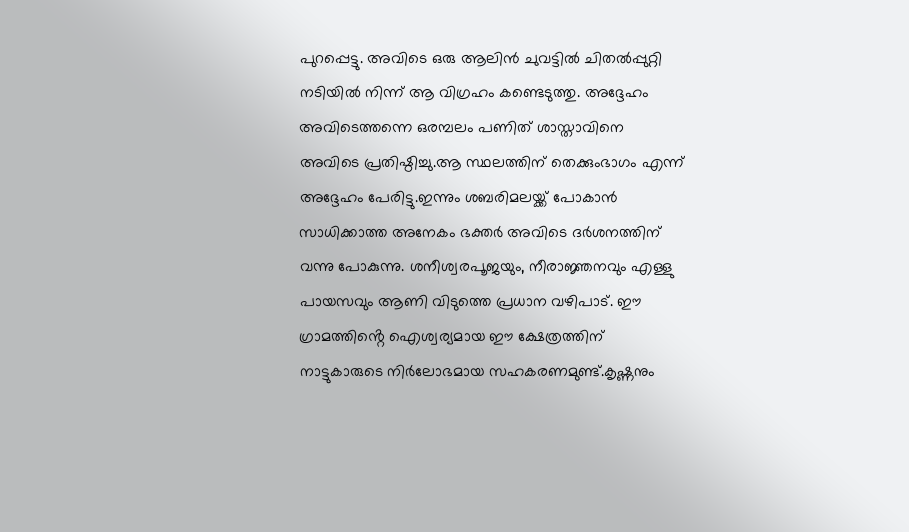പുറപ്പെട്ടു. അവിടെ ഒരു ആലിൻ ചുവട്ടിൽ ചിതൽപ്പുറ്റി നടിയിൽ നിന്ന് ആ വിഗ്രഹം കണ്ടെടുത്തു. അദ്ദേഹം അവിടെത്തന്നെ ഒരമ്പലം പണിത് ശാസ്താവിനെ അവിടെ പ്രതിഷ്ഠിച്ചു.ആ സ്ഥലത്തിന് തെക്കുംഭാഗം എന്ന് അദ്ദേഹം പേരിട്ടു.ഇന്നും ശബരിമലയ്ക്ക് പോകാൻ സാധിക്കാത്ത അനേകം ഭക്തർ അവിടെ ദർശനത്തിന് വന്നു പോകുന്നു. ശനീശ്വരപൂജയും, നീരാജ്ഞനവും എള്ളു പായസവും ആണി വിടുത്തെ പ്രധാന വഴിപാട്. ഈ ഗ്രാമത്തിൻ്റെ ഐശ്വര്യമായ ഈ ക്ഷേത്രത്തിന് നാട്ടുകാരുടെ നിർലോഭമായ സഹകരണമുണ്ട്.കൃഷ്ണനും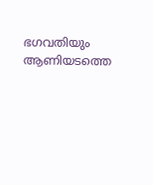ഭഗവതിയും ആണിയടത്തെ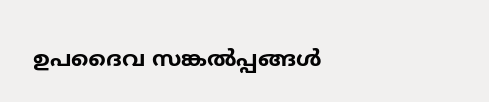ഉപദൈവ സങ്കൽപ്പങ്ങൾ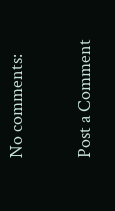No comments:

Post a Comment